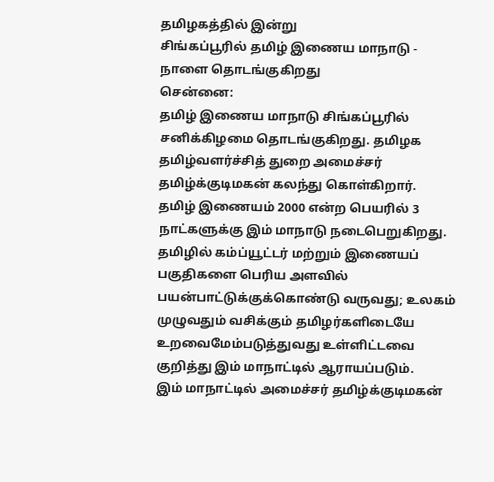தமிழகத்தில் இன்று
சிங்கப்பூரில் தமிழ் இணைய மாநாடு - நாளை தொடங்குகிறது
சென்னை:
தமிழ் இணைய மாநாடு சிங்கப்பூரில் சனிக்கிழமை தொடங்குகிறது. தமிழக தமிழ்வளர்ச்சித் துறை அமைச்சர் தமிழ்க்குடிமகன் கலந்து கொள்கிறார்.
தமிழ் இணையம் 2000 என்ற பெயரில் 3 நாட்களுக்கு இம் மாநாடு நடைபெறுகிறது.
தமிழில் கம்ப்யூட்டர் மற்றும் இணையப் பகுதிகளை பெரிய அளவில் பயன்பாட்டுக்குக்கொண்டு வருவது; உலகம் முழுவதும் வசிக்கும் தமிழர்களிடையே உறவைமேம்படுத்துவது உள்ளிட்டவை குறித்து இம் மாநாட்டில் ஆராயப்படும்.
இம் மாநாட்டில் அமைச்சர் தமிழ்க்குடிமகன்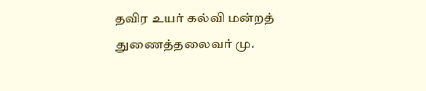தவிர உயர் கல்வி மன்றத் துணைத்தலைவர் மு.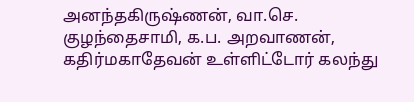அனந்தகிருஷ்ணன், வா.செ. குழந்தைசாமி, க.ப. அறவாணன், கதிர்மகாதேவன் உள்ளிட்டோர் கலந்து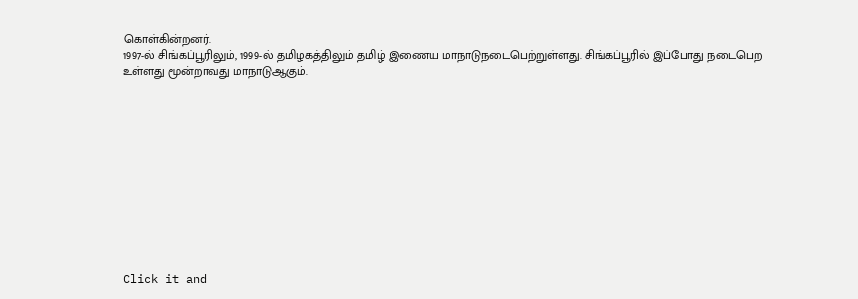கொள்கின்றனர்.
1997-ல் சிங்கப்பூரிலும், 1999-ல் தமிழகத்திலும் தமிழ் இணைய மாநாடுநடைபெற்றுள்ளது. சிங்கப்பூரில் இப்போது நடைபெற உள்ளது மூன்றாவது மாநாடுஆகும்.












Click it and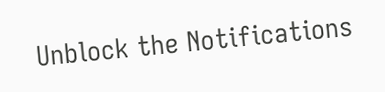Unblock the Notifications